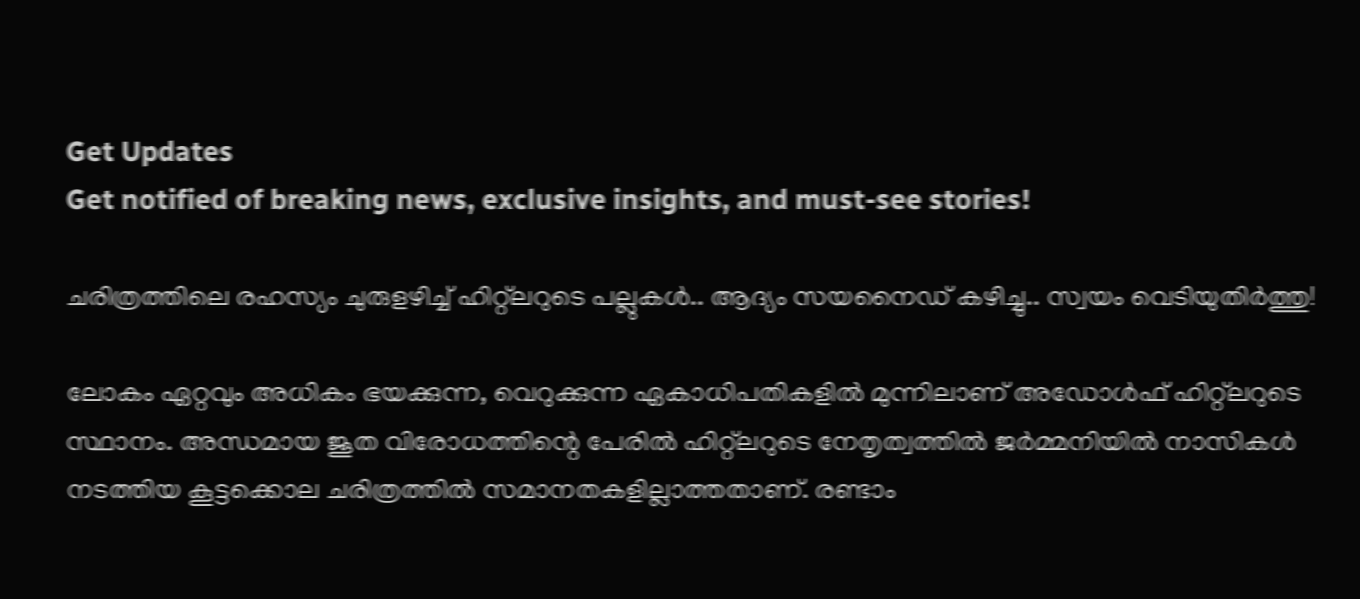Get Updates
Get notified of breaking news, exclusive insights, and must-see stories!

ചരിത്രത്തിലെ രഹസ്യം ചുരുളഴിച്ച് ഹിറ്റ്ലറുടെ പല്ലുകൾ.. ആദ്യം സയനൈഡ് കഴിച്ചു.. സ്വയം വെടിയുതിർത്തു!

ലോകം ഏറ്റവും അധികം ഭയക്കുന്ന, വെറുക്കുന്ന ഏകാധിപതികളില്‍ മുന്നിലാണ് അഡോള്‍ഫ് ഹിറ്റ്‌ലറുടെ സ്ഥാനം. അന്ധമായ ജൂത വിരോധത്തിന്റെ പേരില്‍ ഹിറ്റ്‌ലറുടെ നേതൃത്വത്തില്‍ ജര്‍മ്മനിയില്‍ നാസികള്‍ നടത്തിയ കൂട്ടക്കൊല ചരിത്രത്തില്‍ സമാനതകളില്ലാത്തതാണ്. രണ്ടാം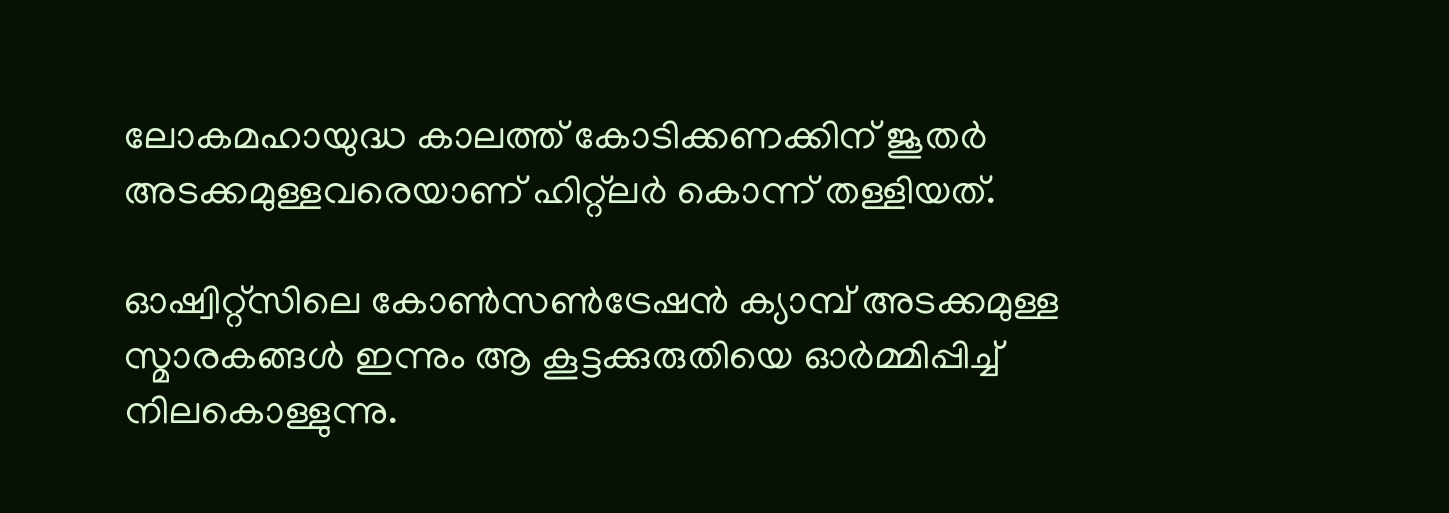ലോകമഹായുദ്ധ കാലത്ത് കോടിക്കണക്കിന് ജൂതര്‍ അടക്കമുള്ളവരെയാണ് ഹിറ്റ്‌ലര്‍ കൊന്ന് തള്ളിയത്.

ഓഷ്വിറ്റ്‌സിലെ കോണ്‍സണ്‍ട്രേഷന്‍ ക്യാമ്പ് അടക്കമുള്ള സ്മാരകങ്ങള്‍ ഇന്നും ആ കൂട്ടക്കുരുതിയെ ഓര്‍മ്മിപ്പിച്ച് നിലകൊള്ളുന്നു.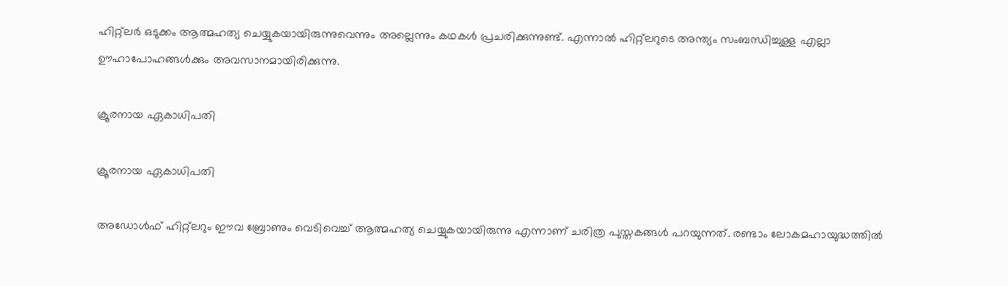ഹിറ്റ്‌ലര്‍ ഒടുക്കം ആത്മഹത്യ ചെയ്യുകയായിരുന്നുവെന്നും അല്ലെന്നും കഥകള്‍ പ്രചരിക്കുന്നുണ്ട്. എന്നാല്‍ ഹിറ്റ്‌ലറുടെ അന്ത്യം സംബന്ധിച്ചുള്ള എല്ലാ ഊഹാപോഹങ്ങള്‍ക്കും അവസാനമായിരിക്കുന്നു.

ക്രൂരനായ ഏകാധിപതി

ക്രൂരനായ ഏകാധിപതി

അഡോൾഫ് ഹിറ്റ്‌ലറും ഈവ ബ്രോണും വെടിവെച്ച് ആത്മഹത്യ ചെയ്യുകയായിരുന്നു എന്നാണ് ചരിത്ര പുസ്തകങ്ങള്‍ പറയുന്നത്. രണ്ടാം ലോകമഹായുദ്ധത്തില്‍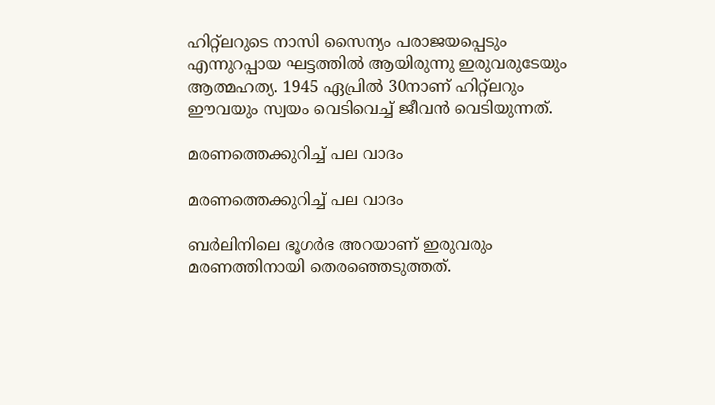ഹിറ്റ്‌ലറുടെ നാസി സൈന്യം പരാജയപ്പെടും എന്നുറപ്പായ ഘട്ടത്തില്‍ ആയിരുന്നു ഇരുവരുടേയും ആത്മഹത്യ. 1945 ഏപ്രില്‍ 30നാണ് ഹിറ്റ്‌ലറും ഈവയും സ്വയം വെടിവെച്ച് ജീവന്‍ വെടിയുന്നത്.

മരണത്തെക്കുറിച്ച് പല വാദം

മരണത്തെക്കുറിച്ച് പല വാദം

ബര്‍ലിനിലെ ഭൂഗര്‍ഭ അറയാണ് ഇരുവരും മരണത്തിനായി തെരഞ്ഞെടുത്തത്.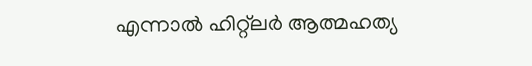എന്നാല്‍ ഹിറ്റ്‌ലര്‍ ആത്മഹത്യ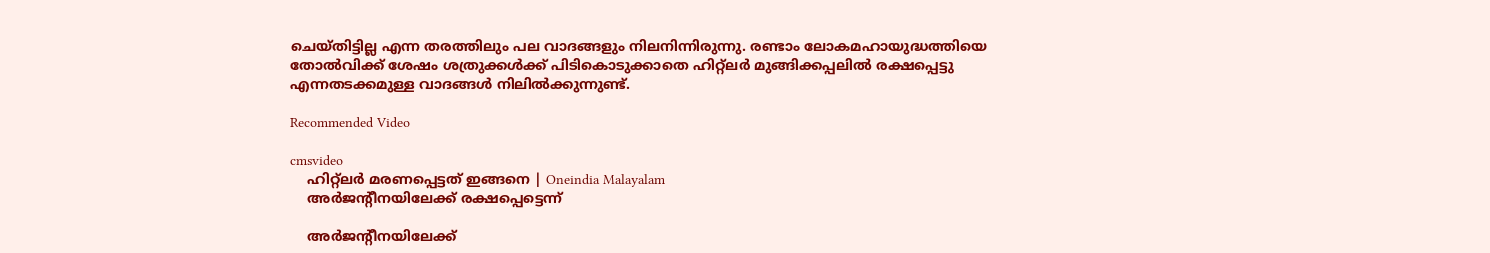ചെയ്തിട്ടില്ല എന്ന തരത്തിലും പല വാദങ്ങളും നിലനിന്നിരുന്നു. രണ്ടാം ലോകമഹായുദ്ധത്തിയെ തോല്‍വിക്ക് ശേഷം ശത്രുക്കള്‍ക്ക് പിടികൊടുക്കാതെ ഹിറ്റ്‌ലര്‍ മുങ്ങിക്കപ്പലില്‍ രക്ഷപ്പെട്ടു എന്നതടക്കമുള്ള വാദങ്ങള്‍ നിലില്‍ക്കുന്നുണ്ട്.

Recommended Video

cmsvideo
    ഹിറ്റ്ലർ മരണപ്പെട്ടത് ഇങ്ങനെ | Oneindia Malayalam
    അര്‍ജന്റീനയിലേക്ക് രക്ഷപ്പെട്ടെന്ന്

    അര്‍ജന്റീനയിലേക്ക്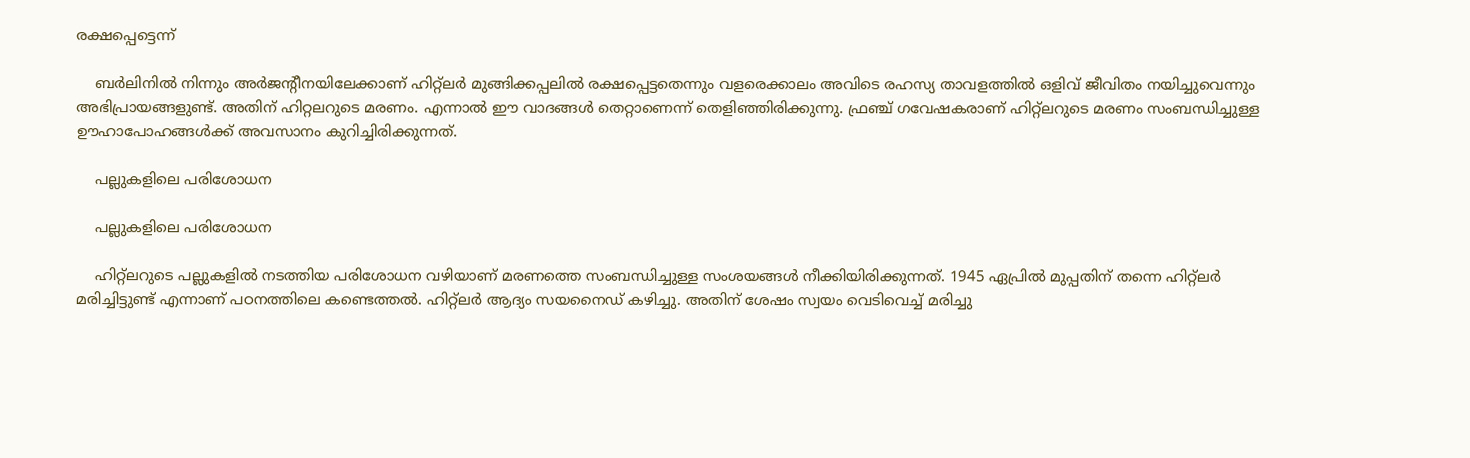രക്ഷപ്പെട്ടെന്ന്

    ബര്‍ലിനില്‍ നിന്നും അര്‍ജന്റീനയിലേക്കാണ് ഹിറ്റ്‌ലര്‍ മുങ്ങിക്കപ്പലില്‍ രക്ഷപ്പെട്ടതെന്നും വളരെക്കാലം അവിടെ രഹസ്യ താവളത്തില്‍ ഒളിവ് ജീവിതം നയിച്ചുവെന്നും അഭിപ്രായങ്ങളുണ്ട്. അതിന് ഹിറ്റലറുടെ മരണം. എന്നാല്‍ ഈ വാദങ്ങള്‍ തെറ്റാണെന്ന് തെളിഞ്ഞിരിക്കുന്നു. ഫ്രഞ്ച് ഗവേഷകരാണ് ഹിറ്റ്‌ലറുടെ മരണം സംബന്ധിച്ചുള്ള ഊഹാപോഹങ്ങള്‍ക്ക് അവസാനം കുറിച്ചിരിക്കുന്നത്.

    പല്ലുകളിലെ പരിശോധന

    പല്ലുകളിലെ പരിശോധന

    ഹിറ്റ്‌ലറുടെ പല്ലുകളില്‍ നടത്തിയ പരിശോധന വഴിയാണ് മരണത്തെ സംബന്ധിച്ചുള്ള സംശയങ്ങള്‍ നീക്കിയിരിക്കുന്നത്. 1945 ഏപ്രില്‍ മുപ്പതിന് തന്നെ ഹിറ്റ്ലർ മരിച്ചിട്ടുണ്ട് എന്നാണ് പഠനത്തിലെ കണ്ടെത്തൽ. ഹിറ്റ്‌ലര്‍ ആദ്യം സയനൈഡ് കഴിച്ചു. അതിന് ശേഷം സ്വയം വെടിവെച്ച് മരിച്ചു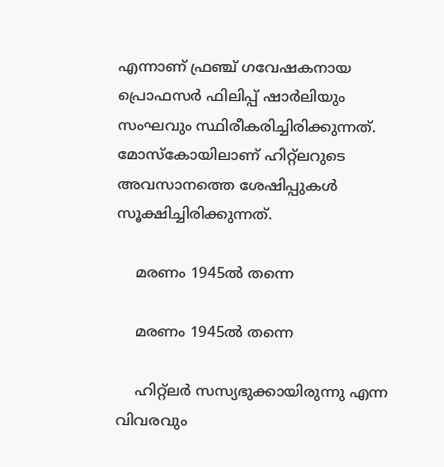എന്നാണ് ഫ്രഞ്ച് ഗവേഷകനായ പ്രൊഫസര്‍ ഫിലിപ്പ് ഷാര്‍ലിയും സംഘവും സ്ഥിരീകരിച്ചിരിക്കുന്നത്. മോസ്‌കോയിലാണ് ഹിറ്റ്‌ലറുടെ അവസാനത്തെ ശേഷിപ്പുകള്‍ സൂക്ഷിച്ചിരിക്കുന്നത്.

    മരണം 1945ൽ തന്നെ

    മരണം 1945ൽ തന്നെ

    ഹിറ്റ്‌ലര്‍ സസ്യഭുക്കായിരുന്നു എന്ന വിവരവും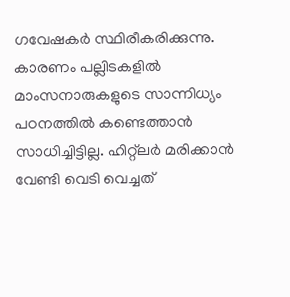ഗവേഷകര്‍ സ്ഥിരീകരിക്കുന്നു. കാരണം പല്ലിടകളില്‍ മാംസനാരുകളുടെ സാന്നിധ്യം പഠനത്തില്‍ കണ്ടെത്താന്‍ സാധിച്ചിട്ടില്ല. ഹിറ്റ്‌ലര്‍ മരിക്കാന്‍ വേണ്ടി വെടി വെച്ചത്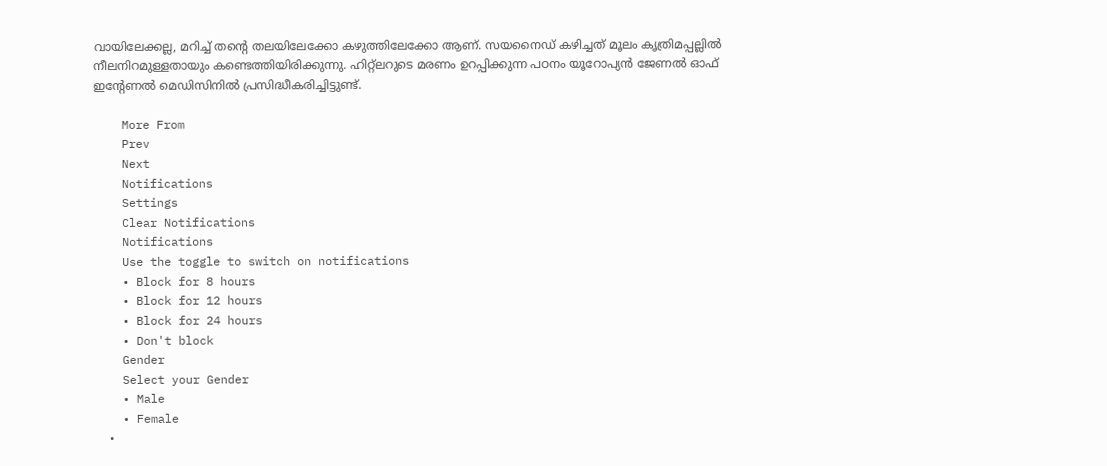വായിലേക്കല്ല, മറിച്ച് തന്റെ തലയിലേക്കോ കഴുത്തിലേക്കോ ആണ്. സയനൈഡ് കഴിച്ചത് മൂലം കൃത്രിമപ്പല്ലില്‍ നീലനിറമുള്ളതായും കണ്ടെത്തിയിരിക്കുന്നു. ഹിറ്റ്‌ലറുടെ മരണം ഉറപ്പിക്കുന്ന പഠനം യൂറോപ്യന്‍ ജേണല്‍ ഓഫ് ഇന്റേണല്‍ മെഡിസിനില്‍ പ്രസിദ്ധീകരിച്ചിട്ടുണ്ട്.

    More From
    Prev
    Next
    Notifications
    Settings
    Clear Notifications
    Notifications
    Use the toggle to switch on notifications
    • Block for 8 hours
    • Block for 12 hours
    • Block for 24 hours
    • Don't block
    Gender
    Select your Gender
    • Male
    • Female
    •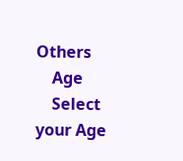Others
    Age
    Select your Age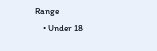Range
    • Under 18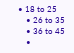• 18 to 25
    • 26 to 35
    • 36 to 45
    •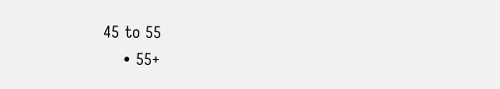45 to 55
    • 55+